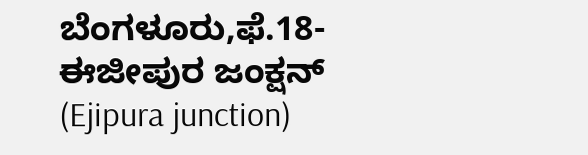ಬೆಂಗಳೂರು,ಫೆ.18-
ಈಜೀಪುರ ಜಂಕ್ಷನ್ (Ejipura junction)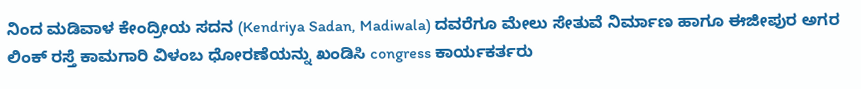ನಿಂದ ಮಡಿವಾಳ ಕೇಂದ್ರೀಯ ಸದನ (Kendriya Sadan, Madiwala) ದವರೆಗೂ ಮೇಲು ಸೇತುವೆ ನಿರ್ಮಾಣ ಹಾಗೂ ಈಜೀಪುರ ಅಗರ ಲಿಂಕ್ ರಸ್ತೆ ಕಾಮಗಾರಿ ವಿಳಂಬ ಧೋರಣೆಯನ್ನು ಖಂಡಿಸಿ congress ಕಾರ್ಯಕರ್ತರು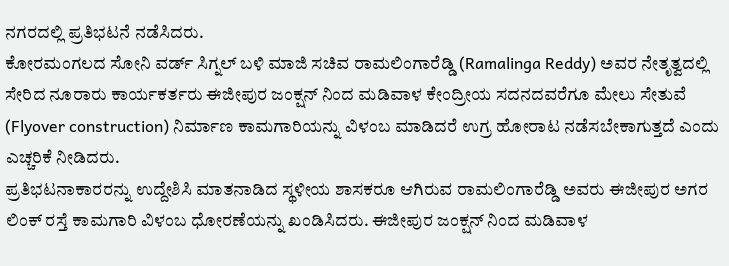ನಗರದಲ್ಲಿ ಪ್ರತಿಭಟನೆ ನಡೆಸಿದರು.
ಕೋರಮಂಗಲದ ಸೋನಿ ವರ್ಡ್ ಸಿಗ್ನಲ್ ಬಳಿ ಮಾಜಿ ಸಚಿವ ರಾಮಲಿಂಗಾರೆಡ್ಡಿ (Ramalinga Reddy) ಅವರ ನೇತೃತ್ವದಲ್ಲಿ ಸೇರಿದ ನೂರಾರು ಕಾರ್ಯಕರ್ತರು ಈಜೀಪುರ ಜಂಕ್ಷನ್ ನಿಂದ ಮಡಿವಾಳ ಕೇಂದ್ರೀಯ ಸದನದವರೆಗೂ ಮೇಲು ಸೇತುವೆ (Flyover construction) ನಿರ್ಮಾಣ ಕಾಮಗಾರಿಯನ್ನು ವಿಳಂಬ ಮಾಡಿದರೆ ಉಗ್ರ ಹೋರಾಟ ನಡೆಸಬೇಕಾಗುತ್ತದೆ ಎಂದು ಎಚ್ಚರಿಕೆ ನೀಡಿದರು.
ಪ್ರತಿಭಟನಾಕಾರರನ್ನು ಉದ್ದೇಶಿಸಿ ಮಾತನಾಡಿದ ಸ್ಥಳೀಯ ಶಾಸಕರೂ ಆಗಿರುವ ರಾಮಲಿಂಗಾರೆಡ್ಡಿ ಅವರು ಈಜೀಪುರ ಅಗರ ಲಿಂಕ್ ರಸ್ತೆ ಕಾಮಗಾರಿ ವಿಳಂಬ ಧೋರಣೆಯನ್ನು ಖಂಡಿಸಿದರು. ಈಜೀಪುರ ಜಂಕ್ಷನ್ ನಿಂದ ಮಡಿವಾಳ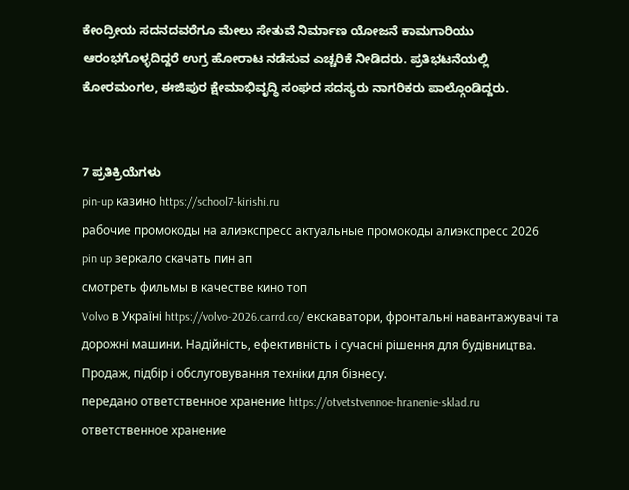ಕೇಂದ್ರೀಯ ಸದನದವರೆಗೂ ಮೇಲು ಸೇತುವೆ ನಿರ್ಮಾಣ ಯೋಜನೆ ಕಾಮಗಾರಿಯು ಆರಂಭಗೊಳ್ಳದಿದ್ದರೆ ಉಗ್ರ ಹೋರಾಟ ನಡೆಸುವ ಎಚ್ಚರಿಕೆ ನೀಡಿದರು. ಪ್ರತಿಭಟನೆಯಲ್ಲಿ ಕೋರಮಂಗಲ, ಈಜಿಪುರ ಕ್ಷೇಮಾಭಿವೃದ್ಧಿ ಸಂಘದ ಸದಸ್ಯರು ನಾಗರಿಕರು ಪಾಲ್ಗೊಂಡಿದ್ದರು.


7 ಪ್ರತಿಕ್ರಿಯೆಗಳು
pin-up казино https://school7-kirishi.ru
рабочие промокоды на алиэкспресс актуальные промокоды алиэкспресс 2026
pin up зеркало скачать пин ап
смотреть фильмы в качестве кино топ
Volvo в Україні https://volvo-2026.carrd.co/ екскаватори, фронтальні навантажувачі та дорожні машини. Надійність, ефективність і сучасні рішення для будівництва. Продаж, підбір і обслуговування техніки для бізнесу.
передано ответственное хранение https://otvetstvennoe-hranenie-sklad.ru
ответственное хранение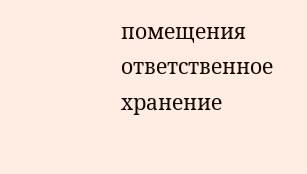помещения ответственное хранение